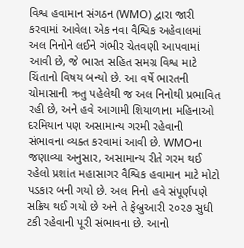વિશ્વ હવામાન સંગઠન (WMO) દ્વારા જારી કરવામાં આવેલા એક નવા વૈશ્વિક અહેવાલમાં અલ નિનોને લઈને ગંભીર ચેતવણી આપવામાં આવી છે, જે ભારત સહિત સમગ્ર વિશ્વ માટે ચિંતાનો વિષય બન્યો છે. આ વર્ષે ભારતની ચોમાસાની ઋતુ પહેલેથી જ અલ નિનોથી પ્રભાવિત રહી છે, અને હવે આગામી શિયાળાના મહિનાઓ દરમિયાન પણ અસામાન્ય ગરમી રહેવાની સંભાવના વ્યક્ત કરવામાં આવી છે. WMOના જણાવ્યા અનુસાર, અસામાન્ય રીતે ગરમ થઈ રહેલો પ્રશાંત મહાસાગર વૈશ્વિક હવામાન માટે મોટો પડકાર બની ગયો છે. અલ નિનો હવે સંપૂર્ણપણે સક્રિય થઈ ગયો છે અને તે ફેબ્રુઆરી ૨૦૨૭ સુધી ટકી રહેવાની પૂરી સંભાવના છે. આનો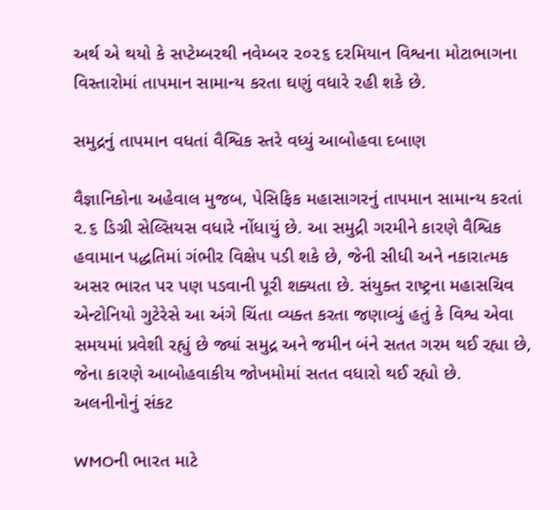અર્થ એ થયો કે સપ્ટેમ્બરથી નવેમ્બર ૨૦૨૬ દરમિયાન વિશ્વના મોટાભાગના વિસ્તારોમાં તાપમાન સામાન્ય કરતા ઘણું વધારે રહી શકે છે.

સમુદ્રનું તાપમાન વધતાં વૈશ્વિક સ્તરે વધ્યું આબોહવા દબાણ

વૈજ્ઞાનિકોના અહેવાલ મુજબ, પેસિફિક મહાસાગરનું તાપમાન સામાન્ય કરતાં ૨.૬ ડિગ્રી સેલ્સિયસ વધારે નોંધાયું છે. આ સમુદ્રી ગરમીને કારણે વૈશ્વિક હવામાન પદ્ધતિમાં ગંભીર વિક્ષેપ પડી શકે છે, જેની સીધી અને નકારાત્મક અસર ભારત પર પણ પડવાની પૂરી શક્યતા છે. સંયુક્ત રાષ્ટ્રના મહાસચિવ એન્ટોનિયો ગુટેરેસે આ અંગે ચિંતા વ્યક્ત કરતા જણાવ્યું હતું કે વિશ્વ એવા સમયમાં પ્રવેશી રહ્યું છે જ્યાં સમુદ્ર અને જમીન બંને સતત ગરમ થઈ રહ્યા છે, જેના કારણે આબોહવાકીય જોખમોમાં સતત વધારો થઈ રહ્યો છે.
અલનીનોનું સંકટ

WMOની ભારત માટે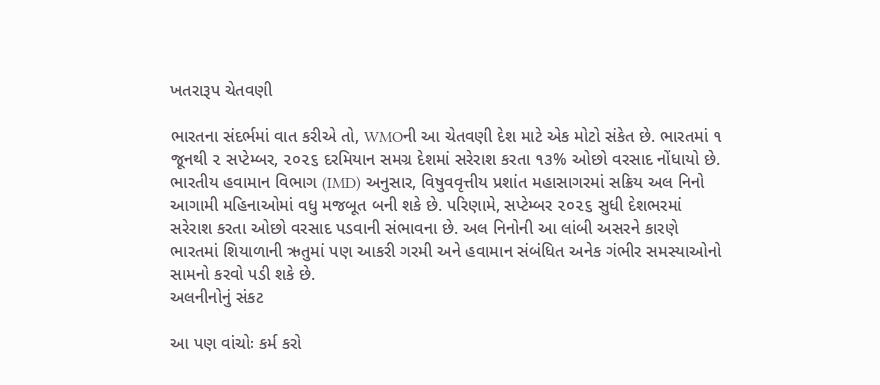ખતરારૂપ ચેતવણી

ભારતના સંદર્ભમાં વાત કરીએ તો, WMOની આ ચેતવણી દેશ માટે એક મોટો સંકેત છે. ભારતમાં ૧ જૂનથી ૨ સપ્ટેમ્બર, ૨૦૨૬ દરમિયાન સમગ્ર દેશમાં સરેરાશ કરતા ૧૩% ઓછો વરસાદ નોંધાયો છે. ભારતીય હવામાન વિભાગ (IMD) અનુસાર, વિષુવવૃત્તીય પ્રશાંત મહાસાગરમાં સક્રિય અલ નિનો આગામી મહિનાઓમાં વધુ મજબૂત બની શકે છે. પરિણામે, સપ્ટેમ્બર ૨૦૨૬ સુધી દેશભરમાં સરેરાશ કરતા ઓછો વરસાદ પડવાની સંભાવના છે. અલ નિનોની આ લાંબી અસરને કારણે ભારતમાં શિયાળાની ઋતુમાં પણ આકરી ગરમી અને હવામાન સંબંધિત અનેક ગંભીર સમસ્યાઓનો સામનો કરવો પડી શકે છે.
અલનીનોનું સંકટ

આ પણ વાંચોઃ કર્મ કરો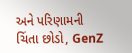અને પરિણામની ચિંતા છોડો, GenZ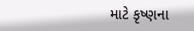માટે કૃષ્ણના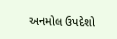અનમોલ ઉપદેશો